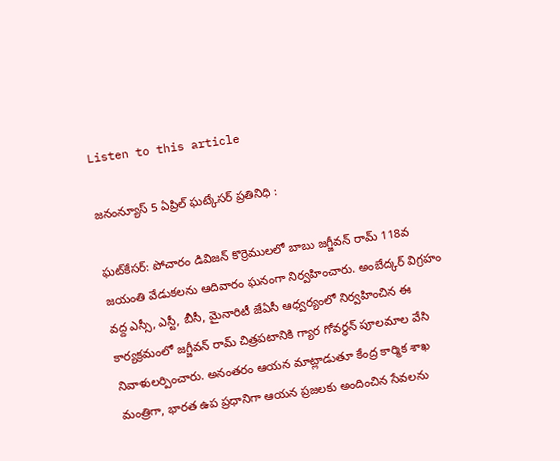Listen to this article

జనంన్యూస్ 5 ఏప్రిల్ ఘట్కేసర్ ప్రతినిధి :

ఘట్‌కేసర్: పోచారం డివిజన్ కొర్రెములలో బాబు జగ్జీవన్ రామ్ 118వ జయంతి వేడుకలను ఆదివారం ఘనంగా నిర్వహించారు. అంబేద్కర్ విగ్రహం వద్ద ఎస్సీ, ఎస్టీ, బీసీ, మైనారిటీ జేఏసీ ఆధ్వర్యంలో నిర్వహించిన ఈ కార్యక్రమంలో జగ్జీవన్ రామ్ చిత్రపటానికి గ్యార గోవర్ధన్ పూలమాల వేసి నివాళులర్పించారు. అనంతరం ఆయన మాట్లాడుతూ కేంద్ర కార్మిక శాఖ మంత్రిగా, భారత ఉప ప్రధానిగా ఆయన ప్రజలకు అందించిన సేవలను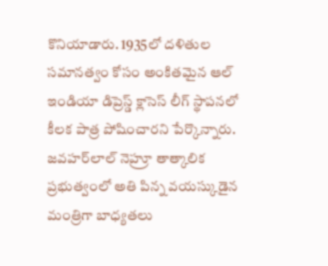కొనియాడారు. 1935లో దళితుల సమానత్వం కోసం అంకితమైన ఆల్ ఇండియా డిప్రెస్డ్ క్లాసెస్ లీగ్ స్థాపనలో కీలక పాత్ర పోషించారని పేర్కొన్నారు. జవహర్‌లాల్ నెహ్రూ తాత్కాలిక ప్రభుత్వంలో అతి పిన్న వయస్కుడైన మంత్రిగా బాధ్యతలు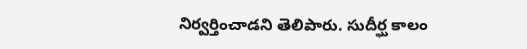నిర్వర్తించాడని తెలిపారు. సుదీర్ఘ కాలం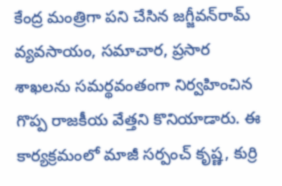కేంద్ర మంత్రిగా పని చేసిన జగ్జీవన్‌రామ్‌ వ్యవసాయం, సమాచార, ప్రసార శాఖలను సమర్థవంతంగా నిర్వహించిన గొప్ప రాజకీయ వేత్తని కొనియాడారు. ఈ కార్యక్రమంలో మాజీ సర్పంచ్ కృష్ణ, కుర్రి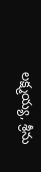లక్ష్మయ్య, శ్రీను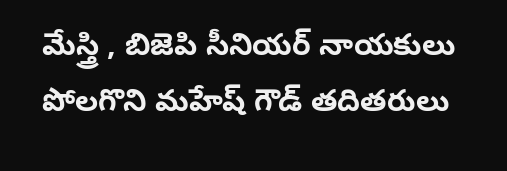మేస్త్రి , బిజెపి సీనియర్ నాయకులు పోలగొని మహేష్ గౌడ్ తదితరులు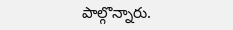పాల్గొన్నారు.